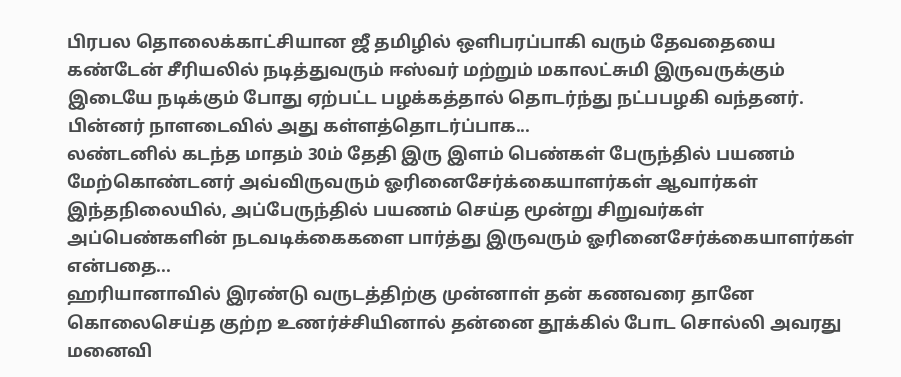பிரபல தொலைக்காட்சியான ஜீ தமிழில் ஒளிபரப்பாகி வரும் தேவதையை கண்டேன் சீரியலில் நடித்துவரும் ஈஸ்வர் மற்றும் மகாலட்சுமி இருவருக்கும் இடையே நடிக்கும் போது ஏற்பட்ட பழக்கத்தால் தொடர்ந்து நட்பபழகி வந்தனர். பின்னர் நாளடைவில் அது கள்ளத்தொடர்ப்பாக...
லண்டனில் கடந்த மாதம் 30ம் தேதி இரு இளம் பெண்கள் பேருந்தில் பயணம் மேற்கொண்டனர் அவ்விருவரும் ஓரினைசேர்க்கையாளர்கள் ஆவார்கள் இந்தநிலையில், அப்பேருந்தில் பயணம் செய்த மூன்று சிறுவர்கள் அப்பெண்களின் நடவடிக்கைகளை பார்த்து இருவரும் ஓரினைசேர்க்கையாளர்கள் என்பதை...
ஹரியானாவில் இரண்டு வருடத்திற்கு முன்னாள் தன் கணவரை தானே கொலைசெய்த குற்ற உணர்ச்சியினால் தன்னை தூக்கில் போட சொல்லி அவரது மனைவி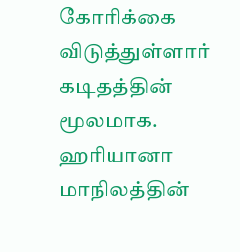கோரிக்கை விடுத்துள்ளார் கடிதத்தின் மூலமாக. ஹரியானா மாநிலத்தின்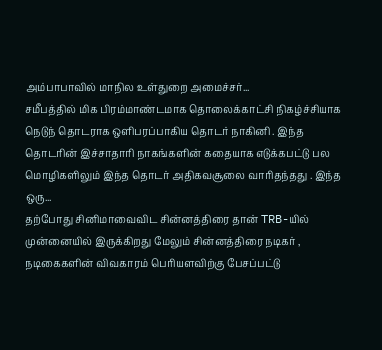அம்பாபாவில் மாநில உள்துறை அமைச்சர்...
சமீபத்தில் மிக பிரம்மாண்டமாக தொலைக்காட்சி நிகழ்ச்சியாக நெடுந் தொடராக ஒளிபரப்பாகிய தொடர் நாகினி . இந்த தொடரின் இச்சாதாரி நாகங்களின் கதையாக எடுக்கபட்டு பல மொழிகளிலும் இந்த தொடர் அதிகவசூலை வாரிதந்தது . இந்த ஒரு...
தற்போது சினிமாவைவிட சின்னத்திரை தான் TRB-யில் முன்னையில் இருக்கிறது மேலும் சின்னத்திரை நடிகர் , நடிகைகளின் விவகாரம் பெரியளவிற்கு பேசப்பட்டு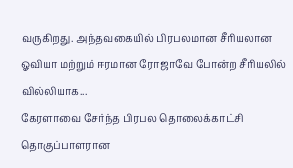வருகிறது. அந்தவகையில் பிரபலமான சீரியலான ஓவியா மற்றும் ஈரமான ரோஜாவே போன்ற சீரியலில் வில்லியாக...
கேரளாவை சேர்ந்த பிரபல தொலைக்காட்சி தொகுப்பாளரான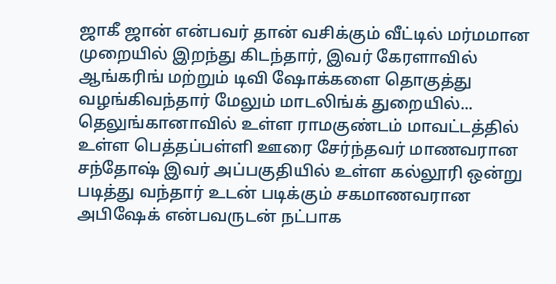ஜாகீ ஜான் என்பவர் தான் வசிக்கும் வீட்டில் மர்மமான முறையில் இறந்து கிடந்தார், இவர் கேரளாவில் ஆங்கரிங் மற்றும் டிவி ஷோக்களை தொகுத்து வழங்கிவந்தார் மேலும் மாடலிங்க் துறையில்...
தெலுங்கானாவில் உள்ள ராமகுண்டம் மாவட்டத்தில் உள்ள பெத்தப்பள்ளி ஊரை சேர்ந்தவர் மாணவரான சந்தோஷ் இவர் அப்பகுதியில் உள்ள கல்லூரி ஒன்று படித்து வந்தார் உடன் படிக்கும் சகமாணவரான அபிஷேக் என்பவருடன் நட்பாக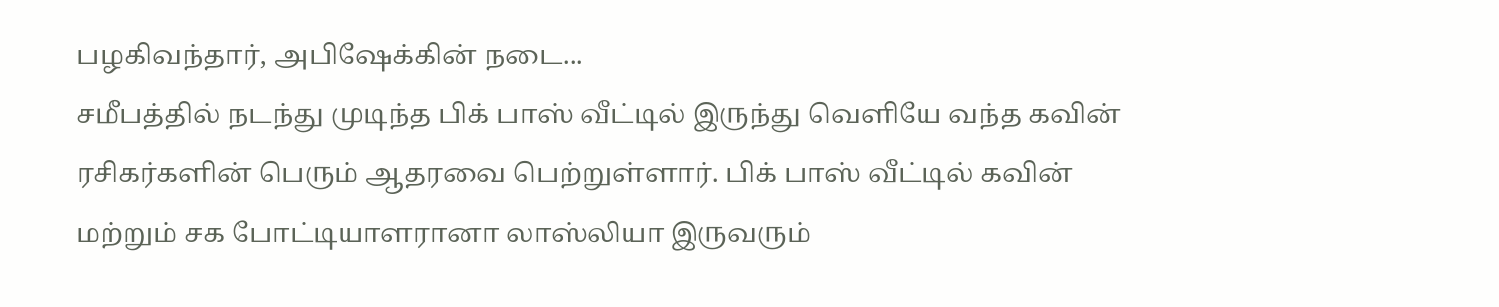பழகிவந்தார், அபிஷேக்கின் நடை...
சமீபத்தில் நடந்து முடிந்த பிக் பாஸ் வீட்டில் இருந்து வெளியே வந்த கவின் ரசிகர்களின் பெரும் ஆதரவை பெற்றுள்ளார். பிக் பாஸ் வீட்டில் கவின் மற்றும் சக போட்டியாளரானா லாஸ்லியா இருவரும்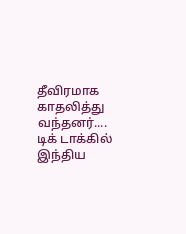தீவிரமாக காதலித்து வந்தனர்....
டிக் டாக்கில் இந்திய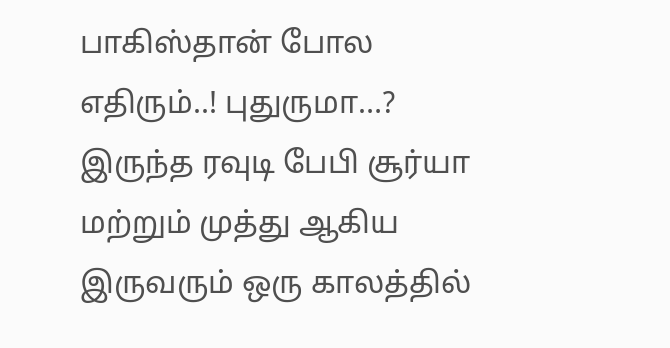பாகிஸ்தான் போல எதிரும்..! புதுருமா…? இருந்த ரவுடி பேபி சூர்யா மற்றும் முத்து ஆகிய இருவரும் ஒரு காலத்தில்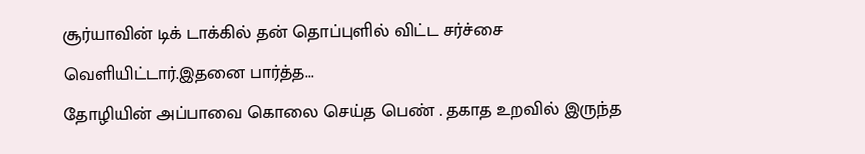சூர்யாவின் டிக் டாக்கில் தன் தொப்புளில் விட்ட சர்ச்சை வெளியிட்டார்.இதனை பார்த்த...
தோழியின் அப்பாவை கொலை செய்த பெண் . தகாத உறவில் இருந்த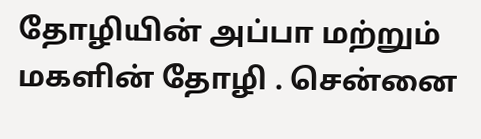தோழியின் அப்பா மற்றும் மகளின் தோழி . சென்னை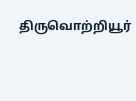திருவொற்றியூர்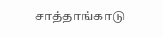சாத்தாங்காடு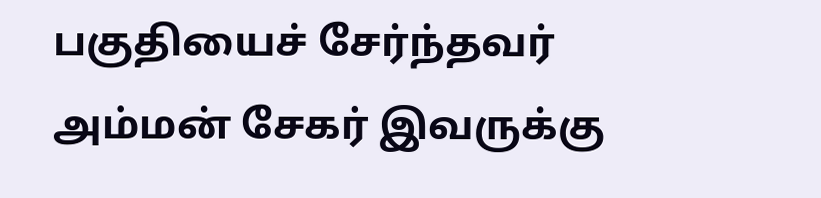பகுதியைச் சேர்ந்தவர் அம்மன் சேகர் இவருக்கு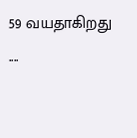59 வயதாகிறது ....